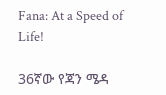Fana: At a Speed of Life!

36ኛው የጃን ሜዳ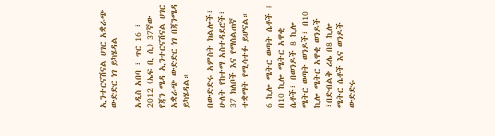ኢንተርናሽናል ሀገር አቋራጭ ውድድር ነገ ይካሄዳል

አዲስ አበባ ፣ ጥር 16 ፣ 2012 (ኤፍ ቢ ሲ) 37ኛው የጃን ሜዳ ኢንተርናሽናል ሀገር አቋራጭ ውድድር ነገ በጃንሜዳ ይካሄዳል።

በውድድሩ አምስት ክልሎች፣ ሁለት የከተማ አስተዳደሮች፣ 37 ክለቦች እና የማሰልጠኛ ተቋማት የሚሳተፉ ይሆናል።

6 ኪሎ ሜትር ወጣት ሴቶች ፤ በ10 ኪሎ ሜትር አዋቂ ሴቶች፣ በወንዶች 8 ኪሎ ሜትር ወጣት ወንዶች፣ በ10 ኪሎ ሜትር አዋቂ ወንዶች ፣በድብልቅ ሪሌ በ8 ኪሎ ሜትር ሴቶች እና ወንዶች ውድድሩ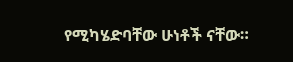የሚካሄድባቸው ሁነቶች ናቸው።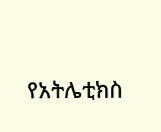የአትሌቲክስ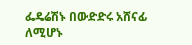ፌዴሬሽኑ በውድድሩ አሸናፊ ለሚሆኑ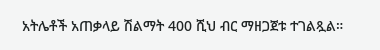አትሌቶች አጠቃላይ ሽልማት 400 ሺህ ብር ማዘጋጀቱ ተገልጿል።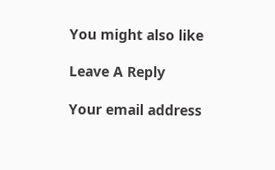You might also like

Leave A Reply

Your email address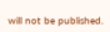will not be published.